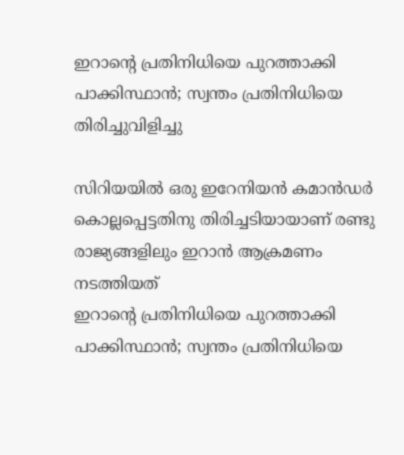ഇറാന്‍റെ പ്രതിനിധിയെ പുറത്താക്കി പാക്കിസ്ഥാന്‍; സ്വന്തം പ്രതിനിധിയെ തിരിച്ചുവിളിച്ചു

സിറിയയിൽ ഒരു ഇറേനിയൻ കമാൻഡർ കൊല്ലപ്പെട്ടതിനു തിരിച്ചടിയായാണ് രണ്ടു രാജ്യങ്ങളിലും ഇറാൻ ആക്രമണം നടത്തിയത്
ഇറാന്‍റെ പ്രതിനിധിയെ പുറത്താക്കി പാക്കിസ്ഥാന്‍; സ്വന്തം പ്രതിനിധിയെ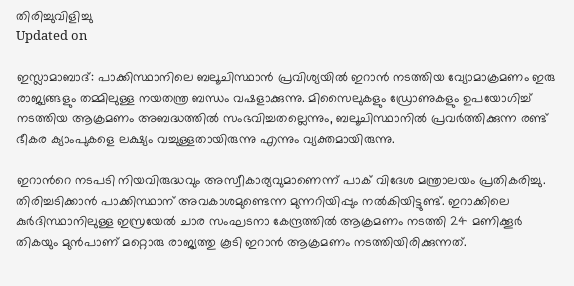തിരിച്ചുവിളിച്ചു
Updated on

ഇസ്ലാമാബാദ്: പാക്കിസ്ഥാനിലെ ബലൂചിസ്ഥാൻ പ്രവിശ്യയിൽ ഇറാൻ നടത്തിയ വ്യോമാക്രമണം ഇരു രാജ്യങ്ങളും തമ്മിലുള്ള നയതന്ത്ര ബന്ധം വഷളാക്കുന്നു. മിസൈലുകളും ഡ്രോണുകളും ഉപയോഗിച്ച് നടത്തിയ ആക്രമണം അബദ്ധത്തിൽ സംഭവിച്ചതല്ലെന്നും, ബലൂചിസ്ഥാനിൽ പ്രവർത്തിക്കുന്ന രണ്ട് ഭീകര ക്യാംപുകളെ ലക്ഷ്യം വച്ചുള്ളതായിരുന്നു എന്നും വ്യക്തമായിരുന്നു.

ഇറാന്‍റെ നടപടി നിയവിരുദ്ധവും അസ്വീകാര്യവുമാണെന്ന് പാക് വിദേശ മന്ത്രാലയം പ്രതികരിച്ചു. തിരിച്ചടിക്കാൻ പാക്കിസ്ഥാന് അവകാശമുണ്ടെന്ന മുന്നറിയിപ്പും നൽകിയിട്ടുണ്ട്. ഇറാക്കിലെ കുർദിസ്ഥാനിലുള്ള ഇസ്രയേൽ ചാര സംഘടനാ കേന്ദ്രത്തിൽ ആക്രമണം നടത്തി 24 മണിക്കൂർ തികയും മുൻപാണ് മറ്റൊരു രാജ്യത്തു കൂടി ഇറാൻ ആക്രമണം നടത്തിയിരിക്കുന്നത്.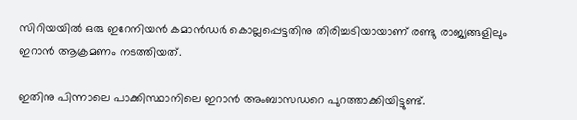സിറിയയിൽ ഒരു ഇറേനിയൻ കമാൻഡർ കൊല്ലപ്പെട്ടതിനു തിരിച്ചടിയായാണ് രണ്ടു രാജ്യങ്ങളിലും ഇറാൻ ആക്രമണം നടത്തിയത്.

ഇതിനു പിന്നാലെ പാക്കിസ്ഥാനിലെ ഇറാൻ അംബാസഡറെ പുറത്താക്കിയിട്ടുണ്ട്.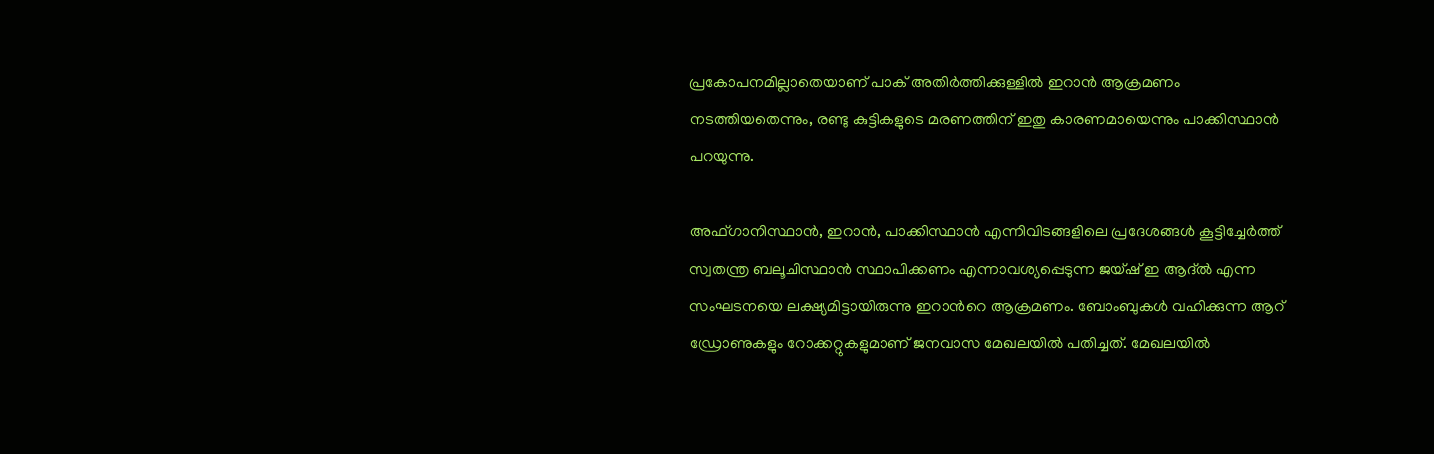പ്രകോപനമില്ലാതെയാണ് പാക് അതിർത്തിക്കുള്ളിൽ ഇറാൻ ആക്രമണം നടത്തിയതെന്നും, രണ്ടു കുട്ടികളുടെ മരണത്തിന് ഇതു കാരണമായെന്നും പാക്കിസ്ഥാൻ പറയുന്നു.

അഫ്ഗാനിസ്ഥാൻ, ഇറാൻ, പാക്കിസ്ഥാൻ എന്നിവിടങ്ങളിലെ പ്രദേശങ്ങൾ കൂട്ടിച്ചേർത്ത് സ്വതന്ത്ര ബലൂചിസ്ഥാൻ സ്ഥാപിക്കണം എന്നാവശ്യപ്പെടുന്ന ജയ്ഷ് ഇ ആദ്ൽ എന്ന സംഘടനയെ ലക്ഷ്യമിട്ടായിരുന്നു ഇറാന്‍റെ ആക്രമണം. ബോംബുകൾ വഹിക്കുന്ന ആറ് ഡ്രോണുകളും റോക്കറ്റുകളുമാണ് ജനവാസ മേഖലയിൽ പതിച്ചത്. മേഖലയിൽ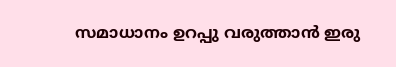സമാധാനം ഉറപ്പു വരുത്താൻ ഇരു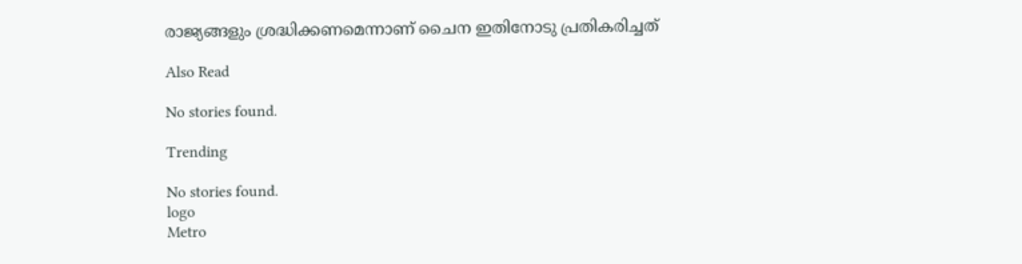രാജ്യങ്ങളും ശ്രദ്ധിക്കണമെന്നാണ് ചൈന ഇതിനോടു പ്രതികരിച്ചത്

Also Read

No stories found.

Trending

No stories found.
logo
Metro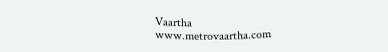Vaartha
www.metrovaartha.com